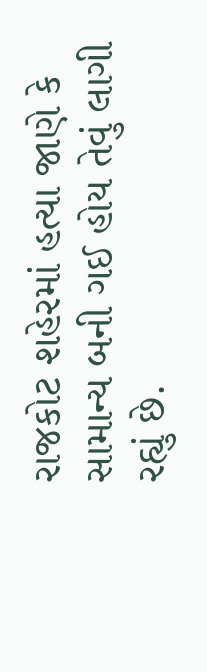રાજકોટ શહેરમાં હત્યા જાણે કે સામાન્ય બની ગઈ હોય તેવું લાગી રહ્યું છે.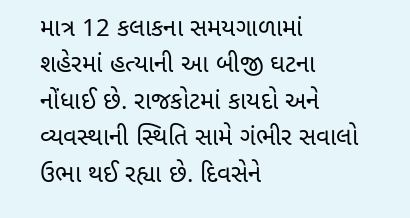માત્ર 12 કલાકના સમયગાળામાં શહેરમાં હત્યાની આ બીજી ઘટના નોંધાઈ છે. રાજકોટમાં કાયદો અને વ્યવસ્થાની સ્થિતિ સામે ગંભીર સવાલો ઉભા થઈ રહ્યા છે. દિવસેને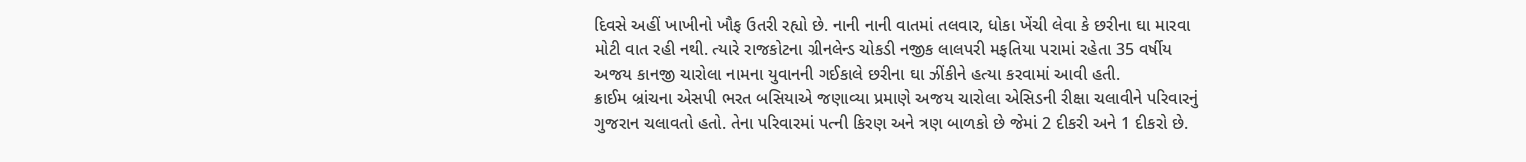દિવસે અહીં ખાખીનો ખૌફ ઉતરી રહ્યો છે. નાની નાની વાતમાં તલવાર, ધોકા ખેંચી લેવા કે છરીના ઘા મારવા મોટી વાત રહી નથી. ત્યારે રાજકોટના ગ્રીનલેન્ડ ચોકડી નજીક લાલપરી મફતિયા પરામાં રહેતા 35 વર્ષીય અજય કાનજી ચારોલા નામના યુવાનની ગઈકાલે છરીના ઘા ઝીંકીને હત્યા કરવામાં આવી હતી.
ક્રાઈમ બ્રાંચના એસપી ભરત બસિયાએ જણાવ્યા પ્રમાણે અજય ચારોલા એસિડની રીક્ષા ચલાવીને પરિવારનું ગુજરાન ચલાવતો હતો. તેના પરિવારમાં પત્ની કિરણ અને ત્રણ બાળકો છે જેમાં 2 દીકરી અને 1 દીકરો છે.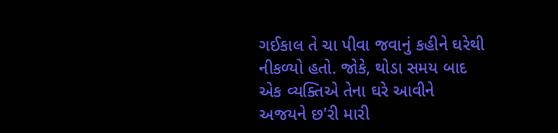ગઈકાલ તે ચા પીવા જવાનું કહીને ઘરેથી નીકળ્યો હતો. જોકે, થોડા સમય બાદ એક વ્યક્તિએ તેના ઘરે આવીને અજયને છ'રી મારી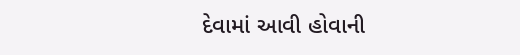દેવામાં આવી હોવાની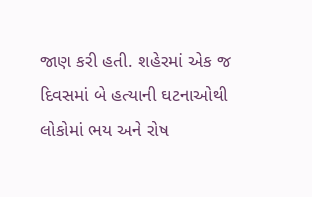જાણ કરી હતી. શહેરમાં એક જ દિવસમાં બે હત્યાની ઘટનાઓથી લોકોમાં ભય અને રોષ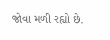જોવા મળી રહ્યો છે.